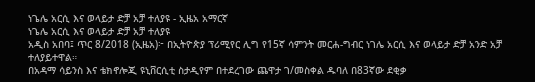ነጌሌ አርሲ እና ወላይታ ድቻ አቻ ተለያዩ - ኢዜአ አማርኛ
ነጌሌ አርሲ እና ወላይታ ድቻ አቻ ተለያዩ
አዲስ አበባ፤ ጥር 8/2018 (ኢዜአ)፦ በኢትዮጵያ ፕሪሚየር ሊግ የ15ኛ ሳምንት መርሐ-ግብር ነገሌ አርሲ እና ወላይታ ድቻ አንድ አቻ ተለያይተዋል።
በአዳማ ሳይንስ እና ቴክኖሎጂ ዩኒቨርሲቲ ስታዲየም በተደረገው ጨዋታ ገ/መስቀል ዱባለ በ83ኛው ደቂቃ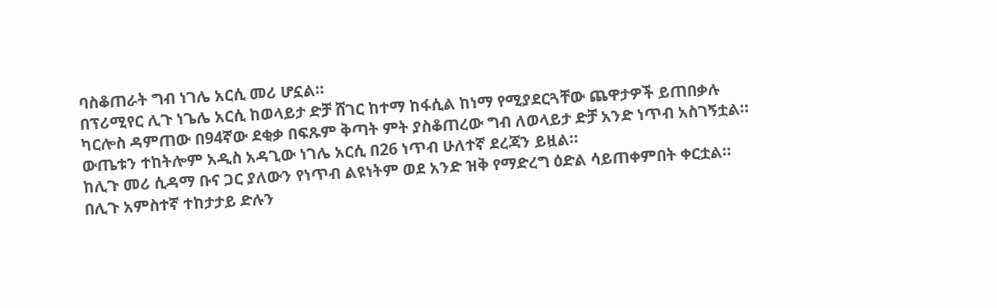ባስቆጠራት ግብ ነገሌ አርሲ መሪ ሆኗል።
በፕሪሚየር ሊጉ ነጌሌ አርሲ ከወላይታ ድቻ ሸገር ከተማ ከፋሲል ከነማ የሚያደርጓቸው ጨዋታዎች ይጠበቃሉ
ካርሎስ ዳምጠው በ94ኛው ደቂቃ በፍጹም ቅጣት ምት ያስቆጠረው ግብ ለወላይታ ድቻ አንድ ነጥብ አስገኝቷል።
ውጤቱን ተከትሎም አዲስ አዳጊው ነገሌ አርሲ በ26 ነጥብ ሁለተኛ ደረጃን ይዟል።
ከሊጉ መሪ ሲዳማ ቡና ጋር ያለውን የነጥብ ልዩነትም ወደ አንድ ዝቅ የማድረግ ዕድል ሳይጠቀምበት ቀርቷል።
በሊጉ አምስተኛ ተከታታይ ድሉን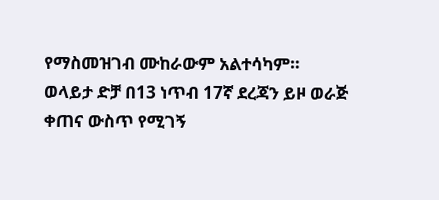የማስመዝገብ ሙከራውም አልተሳካም።
ወላይታ ድቻ በ13 ነጥብ 17ኛ ደረጃን ይዞ ወራጅ ቀጠና ውስጥ የሚገኝ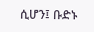ሲሆን፤ ቡድኑ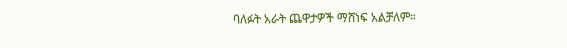ባለፉት አራት ጨዋታዎች ማሸነፍ አልቻለም።